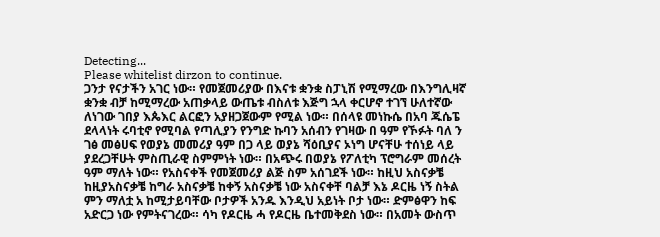Detecting...
Please whitelist dirzon to continue.
ጋንታ የናታችን አገር ነው። የመጀመሪያው በእናቱ ቋንቋ ስፓኒሽ የሚማረው በእንግሊዛኛ ቋንቋ ብቻ ከሚማረው አጠቃላይ ውጤቱ ብስለቱ እጅግ ኋላ ቀርሆኖ ተገኘ ሁለተኛው ለነገው ገበያ እጴእር ልርፎን አያዘጋጀውም የሚል ነው። በሰላዩ መነኩሴ በአባ ጁሴፔ ደላላነት ሩባቲኖ የሚባል የጣሊያን የንግድ ኩባን አሰብን የገዛው በ ዓም የኾፉት ባለ ን ገፅ መፅሀፍ የወያኔ መመሪያ ዓም በጋ ላይ ወያኔ ሻዕቢያና ኦነግ ሆናቸሁ ተሰነይ ላይ ያደረጋቸሁት ምስጢራዊ ስምምነት ነው። በአጭሩ በወያኔ የፖለቲካ ፕሮግራም መሰረት ዓም ማለት ነው። የአስናቀች የመጀመሪያ ልጅ ስም አሰገደች ነው። ከዚህ አስናቃቼ ከዚያአስናቃቼ ከግራ አስናቃቼ ከቀኝ አስናቃቼ ነው አስናቀቸ ባልቻ እኔ ዶርዜ ነኝ ስትል ምን ማለቷ አ ከሚታይባቸው ቦታዎች አንዱ እንዲህ አይነት ቦታ ነው። ድምፅዋን ከፍ አድርጋ ነው የምትናገረው። ሳካ የዶርዜ ሓ የዶርዜ ቤተመቅደስ ነው። በአመት ውስጥ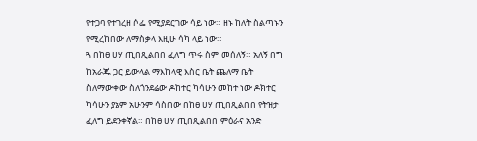የተጋባ የተገረዘ ሶፌ የሚያደርገው ሳይ ነው። ዘኑ ከለት ስልጣኑን የሚረከበው ለማስቃላ እዚሁ ሳካ ላይ ነው።
ጓ በከፀ ሀሃ ጢበጺልበበ ፈለግ ጥሩ ስም መሰለኝ። አለኝ በግ ከአራጁ ጋር ይውላል ማእከላዊ እስር ቤት ጨለማ ቤት ስለማውቀው ስለጎንደሬው ዶከተር ካሳሁን መከተ ነው ዶክተር ካሳሁን ያኔም አሁንም ሳስበው በከፀ ሀሃ ጢበጺልበበ የትዝታ ፈለግ ይደንቀኛል። በከፀ ሀሃ ጢበጺልበበ ምዕራና አንድ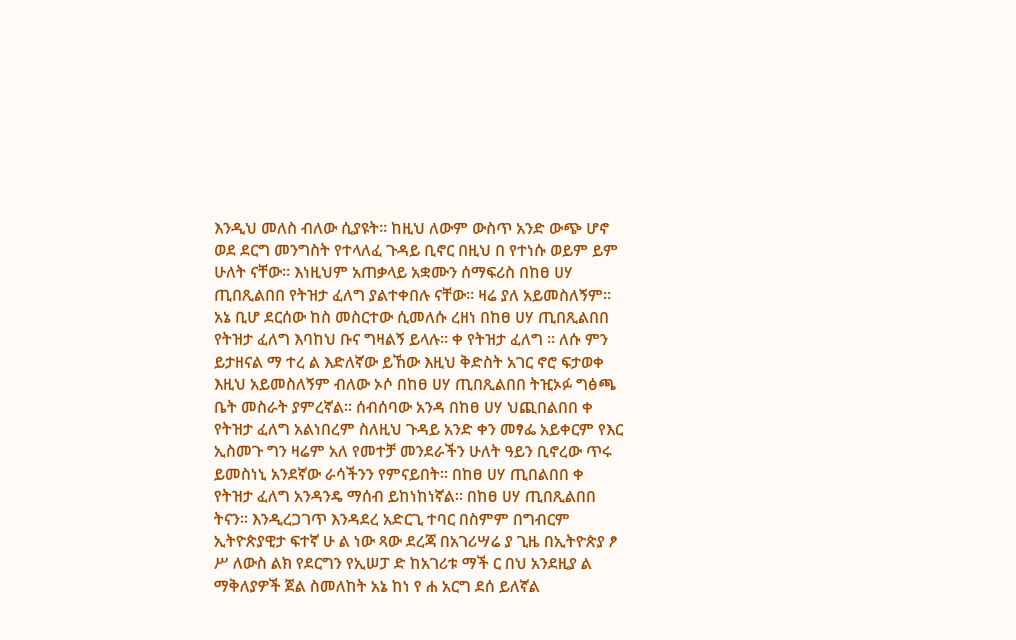እንዲህ መለስ ብለው ሲያዩት። ከዚህ ለውም ውስጥ አንድ ውጭ ሆኖ ወደ ደርግ መንግስት የተላለፈ ጉዳይ ቢኖር በዚህ በ የተነሱ ወይም ይም ሁለት ናቸው። እነዚህም አጠቃላይ አቋሙን ሰማፍሪስ በከፀ ሀሃ ጢበጺልበበ የትዝታ ፈለግ ያልተቀበሉ ናቸው። ዛሬ ያለ አይመስለኝም። አኔ ቢሆ ደርሰው ከስ መስርተው ሲመለሱ ረዘነ በከፀ ሀሃ ጢበጺልበበ የትዝታ ፈለግ እባከህ ቡና ግዛልኝ ይላሉ። ቀ የትዝታ ፈለግ ። ለሱ ምን ይታዘናል ማ ተረ ል እድለኛው ይኸው እዚህ ቅድስት አገር ኖሮ ፍታወቀ እዚህ አይመስለኝም ብለው ኦሶ በከፀ ሀሃ ጢበጺልበበ ትዢኦፉ ግፅጫ ቤት መስራት ያምረኛል። ሰብሰባው አንዳ በከፀ ሀሃ ህጪበልበበ ቀ የትዝታ ፈለግ አልነበረም ስለዚህ ጉዳይ አንድ ቀን መፃፌ አይቀርም የእር ኢስመጉ ግን ዛሬም አለ የመተቻ መንደራችን ሁለት ዓይን ቢኖረው ጥሩ ይመስነኒ አንደኛው ራሳችንን የምናይበት። በከፀ ሀሃ ጢበልበበ ቀ የትዝታ ፈለግ አንዳንዴ ማሰብ ይከነከነኛል። በከፀ ሀሃ ጢበጺልበበ ትናን። እንዲረጋገጥ እንዳደረ አድርጊ ተባር በስምም በግብርም ኢትዮጵያዊታ ፍተኛ ሁ ል ነው ጻው ደረጃ በአገሪሣሬ ያ ጊዜ በኢትዮጵያ ፆ ሥ ለውስ ልክ የደርግን የኢሠፓ ድ ከአገሪቱ ማች ር በህ አንደዚያ ል ማቅለያዎች ጀል ስመለከት አኔ ከነ የ ሐ አርግ ደሰ ይለኛል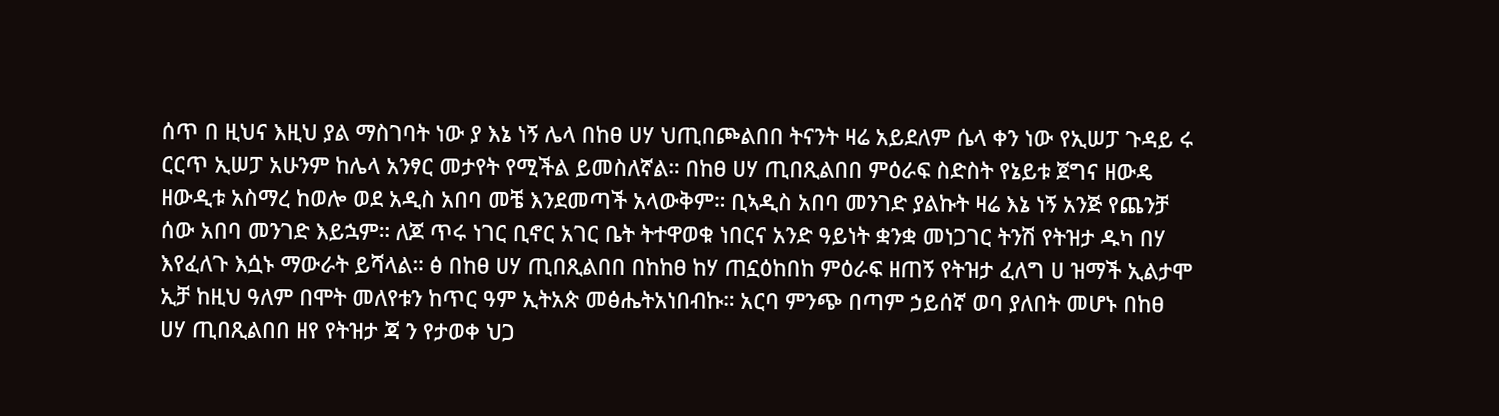ሰጥ በ ዚህና እዚህ ያል ማስገባት ነው ያ እኔ ነኝ ሌላ በከፀ ሀሃ ህጢበጮልበበ ትናንት ዛሬ አይደለም ሴላ ቀን ነው የኢሠፓ ጉዳይ ሩ ርርጥ ኢሠፓ አሁንም ከሌላ አንፃር መታየት የሚችል ይመስለኛል። በከፀ ሀሃ ጢበጺልበበ ምዕራፍ ስድስት የኔይቱ ጀግና ዘውዴ ዘውዲቱ አስማረ ከወሎ ወደ አዲስ አበባ መቼ እንደመጣች አላውቅም። ቢኣዲስ አበባ መንገድ ያልኩት ዛሬ እኔ ነኝ አንጅ የጨንቻ ሰው አበባ መንገድ እይኋም። ለጆ ጥሩ ነገር ቢኖር አገር ቤት ትተዋወቁ ነበርና አንድ ዓይነት ቋንቋ መነጋገር ትንሽ የትዝታ ዱካ በሃ እየፈለጉ እሷኑ ማውራት ይሻላል። ፅ በከፀ ሀሃ ጢበጺልበበ በከከፀ ከሃ ጠኗዕከበከ ምዕራፍ ዘጠኝ የትዝታ ፈለግ ሀ ዝማች ኢልታሞ ኢቻ ከዚህ ዓለም በሞት መለየቱን ከጥር ዓም ኢትአጵ መፅሔትአነበብኩ። አርባ ምንጭ በጣም ኃይሰኛ ወባ ያለበት መሆኑ በከፀ ሀሃ ጢበጺልበበ ዘየ የትዝታ ጃ ን የታወቀ ህጋ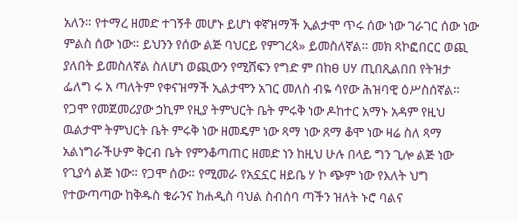አለን። የተማረ ዘመድ ተገኝቶ መሆኑ ይሆነ ቀኛዝማች ኢልታሞ ጥሩ ሰው ነው ገራገር ሰው ነው ምልስ ሰው ነው። ይህንን የሰው ልጅ ባህርይ የምገረጳ» ይመስለኛል። መክ ጻኮፎበርር ወጪ ያለበት ይመስለኛል ስለሆነ ወጪውን የሚሸፍን የግድ ም በከፀ ሀሃ ጢበጺልበበ የትዝታ ፌለግ ሩ አ ጣለትም የቀናዝማች ኢልታሞን አገር መለስ ብዬ ሳየው ሕዝባዊ ዕሥስሰኛል። የጋሞ የመጀመሪያው ኃኪም የዚያ ትምህርት ቤት ምሩቅ ነው ዶከተር አማኑ አዳም የዚህ ዉልታሞ ትምህርት ቤት ምሩቅ ነው ዘመዴም ነው ጻማ ነው ጸማ ቆሞ ነው ዛሬ ስለ ጻማ አልነግራችሁም ቅርብ ቤት የምንቆጣጠር ዘመድ ነን ከዚህ ሁሉ በላይ ግን ጊሎ ልጅ ነው የጊያሳ ልጅ ነው። የጋሞ ሰው። የሚመራ የአኗኗር ዘይቤ ሃ ኮ ጭም ነው የእለት ህግ የተውጣጣው ከቅዱስ ቁራንና ከሐዲስ ባህል ስብሰባ ጣችን ዝለት ኑሮ ባልና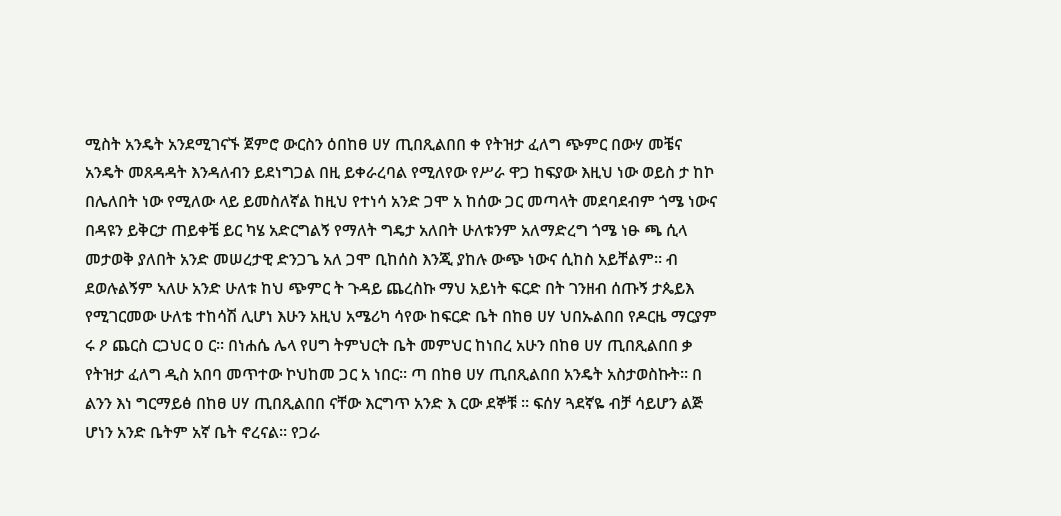ሚስት አንዴት አንደሚገናኙ ጀምሮ ውርስን ዕበከፀ ሀሃ ጢበጺልበበ ቀ የትዝታ ፈለግ ጭምር በውሃ መቼና አንዴት መጸዳዳት እንዳለብን ይደነግጋል በዚ ይቀራረባል የሚለየው የሥራ ዋጋ ከፍያው እዚህ ነው ወይስ ታ ከኮ በሌለበት ነው የሚለው ላይ ይመስለኛል ከዚህ የተነሳ አንድ ጋሞ አ ከሰው ጋር መጣላት መደባደብም ጎሜ ነውና በዳዩን ይቅርታ ጠይቀቼ ይር ካሄ አድርግልኝ የማለት ግዴታ አለበት ሁለቱንም አለማድረግ ጎሜ ነፁ ጫ ሲላ መታወቅ ያለበት አንድ መሠረታዊ ድንጋጌ አለ ጋሞ ቢከሰስ እንጂ ያከሉ ውጭ ነውና ሲከስ አይቸልም። ብ ደወሉልኝም ኣለሁ አንድ ሁለቱ ከህ ጭምር ት ጉዳይ ጨረስኩ ማህ አይነት ፍርድ በት ገንዘብ ሰጡኝ ታጴይእ የሚገርመው ሁለቴ ተከሳሽ ሊሆነ እሁን አዚህ አሜሪካ ሳየው ከፍርድ ቤት በከፀ ሀሃ ህበኡልበበ የዶርዜ ማርያም ሩ ዖ ጨርስ ርጋህር ዐ ር። በነሐሴ ሌላ የሀግ ትምህርት ቤት መምህር ከነበረ አሁን በከፀ ሀሃ ጢበጺልበበ ቃ የትዝታ ፈለግ ዲስ አበባ መጥተው ኮህከመ ጋር አ ነበር። ጣ በከፀ ሀሃ ጢበጺልበበ አንዴት አስታወስኩት። በ ልንን እነ ግርማይፅ በከፀ ሀሃ ጢበጺልበበ ናቸው እርግጥ አንድ እ ርው ደኞቹ ። ፍሰሃ ጓደኛዬ ብቻ ሳይሆን ልጅ ሆነን አንድ ቤትም አኛ ቤት ኖረናል። የጋራ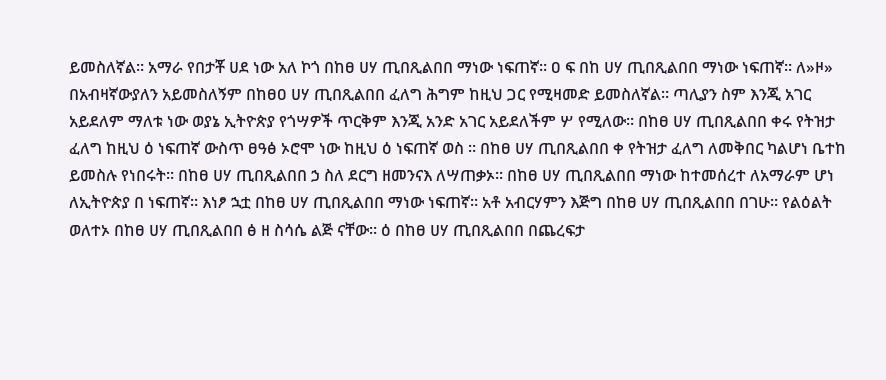ይመስለኛል። አማራ የበታቾ ሀደ ነው አለ ኮጎ በከፀ ሀሃ ጢበጺልበበ ማነው ነፍጠኛ። ዐ ፍ በከ ሀሃ ጢበጺልበበ ማነው ነፍጠኛ። ለ»ዞ» በአብዛኛውያለን አይመስለኝም በከፀዐ ሀሃ ጢበጺልበበ ፈለግ ሕግም ከዚህ ጋር የሚዛመድ ይመስለኛል። ጣሊያን ስም እንጂ አገር አይደለም ማለቱ ነው ወያኔ ኢትዮጵያ የጎሣዎች ጥርቅም እንጂ አንድ አገር አይደለችም ሦ የሚለው። በከፀ ሀሃ ጢበጺልበበ ቀሩ የትዝታ ፈለግ ከዚህ ዕ ነፍጠኛ ውስጥ ፀዓፅ ኦሮሞ ነው ከዚህ ዕ ነፍጠኛ ወስ ። በከፀ ሀሃ ጢበጺልበበ ቀ የትዝታ ፈለግ ለመቅበር ካልሆነ ቤተከ ይመስሉ የነበሩት። በከፀ ሀሃ ጢበጺልበበ ኃ ስለ ደርግ ዘመንናእ ለሣጠቃኦ። በከፀ ሀሃ ጢበጺልበበ ማነው ከተመሰረተ ለአማራም ሆነ ለኢትዮጵያ በ ነፍጠኛ። እነፆ ኋቷ በከፀ ሀሃ ጢበጺልበበ ማነው ነፍጠኛ። አቶ አብርሃምን እጅግ በከፀ ሀሃ ጢበጺልበበ በገሁ። የልዕልት ወለተኦ በከፀ ሀሃ ጢበጺልበበ ፅ ዘ ስሳሴ ልጅ ናቸው። ዕ በከፀ ሀሃ ጢበጺልበበ በጨረፍታ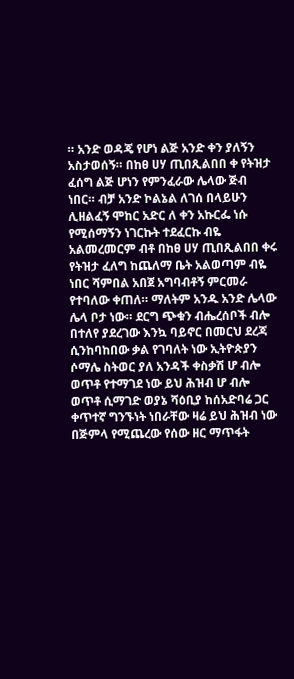። አንድ ወዳጄ የሆነ ልጅ አንድ ቀን ያለኝን አስታወሰኝ። በከፀ ሀሃ ጢበጺልበበ ቀ የትዝታ ፈሰግ ልጅ ሆነን የምንፈራው ሌላው ጅብ ነበር። ብቻ አንድ ኮልኔል ለገሰ በላይሁን ሊዘልፈኝ ሞከር አድር ለ ቀን አኩርፌ ነሱ የሚሰማኝን ነገርኩት ተደፈርኩ ብዬ አልመረመርም ብቶ በከፀ ሀሃ ጢበጺልበበ ቀሩ የትዝታ ፈለግ ከጨለማ ቤት አልወጣም ብዬ ነበር ሻምበል አበጀ አግባብቶኝ ምርመራ የተባለው ቀጠለ። ማለትም አንዱ አንድ ሌላው ሌላ ቦታ ነው። ደርግ ጭቁን ብሔረሰቦች ብሎ በተለየ ያደረገው እንኳ ባይኖር በመርህ ደረጃ ሲንከባከበው ቃል የገባለት ነው ኢትዮጵያን ሶማሌ ስትወር ያለ አንዳች ቀስቃሽ ሆ ብሎ ወጥቶ የተማገደ ነው ይህ ሕዝብ ሆ ብሎ ወጥቶ ሲማገድ ወያኔ ሻዕቢያ ከሰአድባሬ ጋር ቀጥተኛ ግንኙነት ነበራቸው ዛሬ ይህ ሕዝብ ነው በጅምላ የሚጨረው የሰው ዘር ማጥፋት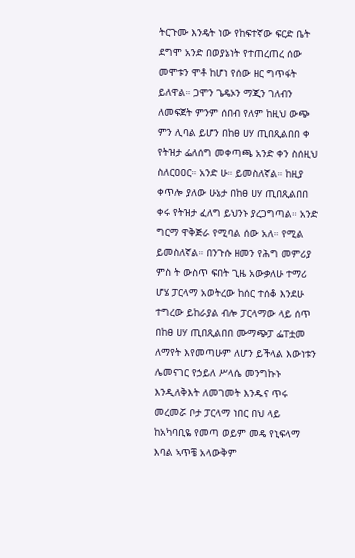ትርጉሙ እንዴት ነው የከፍተኛው ፍርድ ቤት ደግሞ አንድ በወያኔነት የተጠረጠረ ሰው መሞቱን ሞቶ ከሆነ የሰው ዘር ግጥፋት ይለዋል። ጋሞን ጌዴኦን ማጂን ገለብን ለመፍጀት ምንም ሰበብ የለም ከዚህ ውጭ ምን ሊባል ይሆን በከፀ ሀሃ ጢበጺልበበ ቀ የትዝታ ፌለሰግ መቀጣጫ አንድ ቀን ስሰዚህ ስለርዐዐር። አንድ ሁ። ይመስለኛል። ከዚያ ቀጥሎ ያለው ሁኔታ በከፀ ሀሃ ጢበጺልበበ ቀሩ የትዝታ ፈለግ ይህንኑ ያረጋግጣል። አንድ ግርማ ዋቅጅራ የሚባል ሰው አለ። የሚል ይመስለኛል። በንጉሱ ዘመን የሕግ መምሪያ ምስ ት ውስጥ ፍበት ጊዜ አውቃለሁ ተማሪ ሆሄ ፓርላማ አወትረው ከሰር ተሰቆ እንደሁ ተግረው ይከራያል ብሎ ፓርላማው ላይ ሰጥ በከፀ ሀሃ ጢበጺልበበ ሙማጭፓ ፌፐቷመ ለማየት እየመጣሁም ለሆን ይችላል እውነቱን ሌመናገር የኃይለ ሥላሴ መንግኩኑ እንዲለቅእት ለመገመት እንዱና ጥሩ መረመሯ ቦታ ፓርላማ ነበር በህ ላይ ከአካባቢዬ የመጣ ወይም መዴ የኒፍላማ እባል ኣጥቼ አላውቅም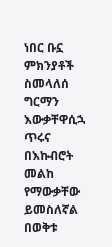ነበር ቡኗ ምክንያቶች ስመላለሰ ግርማን እውቃቸዋሲኋ ጥሩና በእኩብሮት መልከ የማውቃቸው ይመስለኛል በወቅቱ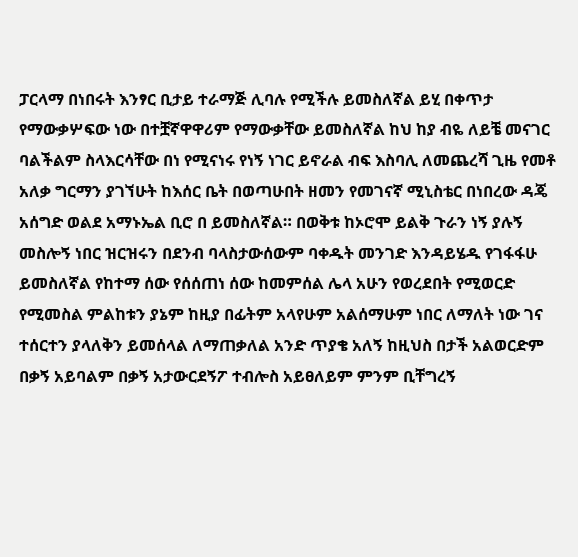ፓርላማ በነበሩት እንፃር ቢታይ ተራማጅ ሊባሉ የሚችሉ ይመስለኛል ይሂ በቀጥታ የማውቃሦፍው ነው በተቿኛዋዋሪም የማውቃቸው ይመስለኛል ከህ ከያ ብዬ ለይቼ መናገር ባልችልም ስላእርሳቸው በነ የሚናነሩ የነኝ ነገር ይኖራል ብፍ እስባሊ ለመጨረሻ ጊዜ የመቶ አለቃ ግርማን ያገኘሁት ከእሰር ቤት በወጣሁበት ዘመን የመገናኛ ሚኒስቴር በነበረው ዳጄ አሰግድ ወልደ አማኑኤል ቢሮ በ ይመስለኛል። በወቅቱ ከኦሮሞ ይልቅ ጉራን ነኝ ያሉኝ መስሎኝ ነበር ዝርዝሩን በደንብ ባላስታውሰውም ባቀዱት መንገድ እንዳይሄዱ የገፋፋሁ ይመስለኛል የከተማ ሰው የሰሰጠነ ሰው ከመምሰል ሌላ አሁን የወረደበት የሚወርድ የሚመስል ምልከቱን ያኔም ከዚያ በፊትም አላየሁም አልሰማሁም ነበር ለማለት ነው ገና ተሰርተን ያላለቅን ይመሰላል ለማጠቃለል አንድ ጥያቄ አለኝ ከዚህስ በታች አልወርድም በቃኝ አይባልም በቃኝ አታውርደኝፖ ተብሎስ አይፀለይም ምንም ቢቸግረኝ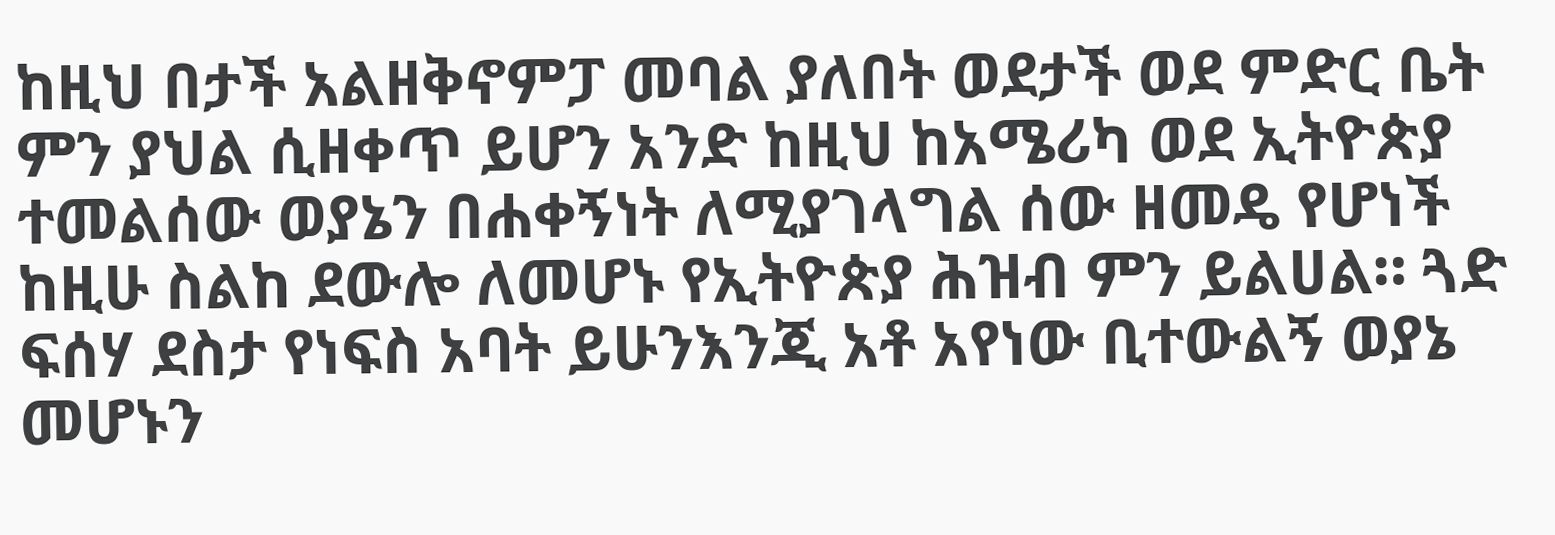ከዚህ በታች አልዘቅኖምፓ መባል ያለበት ወደታች ወደ ምድር ቤት ምን ያህል ሲዘቀጥ ይሆን አንድ ከዚህ ከአሜሪካ ወደ ኢትዮጵያ ተመልሰው ወያኔን በሐቀኝነት ለሚያገላግል ሰው ዘመዴ የሆነች ከዚሁ ስልከ ደውሎ ለመሆኑ የኢትዮጵያ ሕዝብ ምን ይልሀል። ጓድ ፍሰሃ ደስታ የነፍስ አባት ይሁንእንጂ አቶ አየነው ቢተውልኝ ወያኔ መሆኑን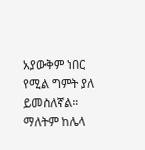አያውቅም ነበር የሚል ግምት ያለ ይመስለኛል። ማለትም ከሌላ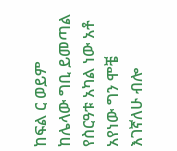ከፍል ር ወይም ከሌላው ግቢ ይመጣል የስርዓቱ አካል ነው አቶ አየነው ግን ሞቼ እገኛለሁ ብሎ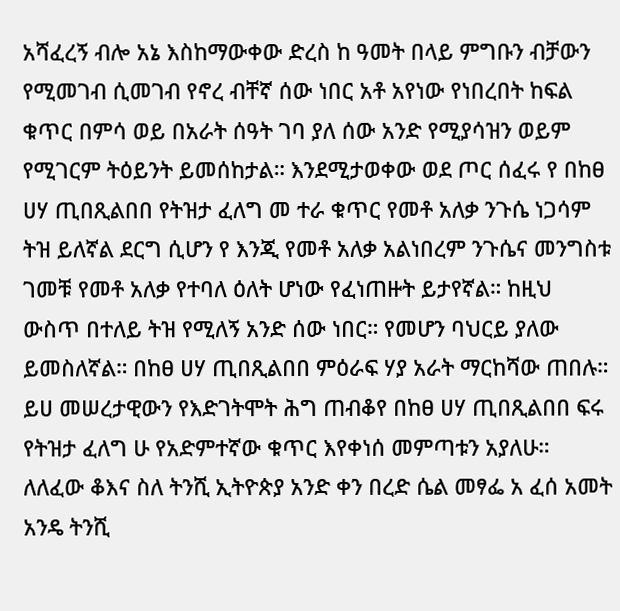አሻፈረኝ ብሎ አኔ እስከማውቀው ድረስ ከ ዓመት በላይ ምግቡን ብቻውን የሚመገብ ሲመገብ የኖረ ብቸኛ ሰው ነበር አቶ አየነው የነበረበት ከፍል ቁጥር በምሳ ወይ በአራት ሰዓት ገባ ያለ ሰው አንድ የሚያሳዝን ወይም የሚገርም ትዕይንት ይመሰከታል። እንደሚታወቀው ወደ ጦር ሰፈሩ የ በከፀ ሀሃ ጢበጺልበበ የትዝታ ፈለግ መ ተራ ቁጥር የመቶ አለቃ ንጉሴ ነጋሳም ትዝ ይለኛል ደርግ ሲሆን የ እንጂ የመቶ አለቃ አልነበረም ንጉሴና መንግስቱ ገመቹ የመቶ አለቃ የተባለ ዕለት ሆነው የፈነጠዙት ይታየኛል። ከዚህ ውስጥ በተለይ ትዝ የሚለኝ አንድ ሰው ነበር። የመሆን ባህርይ ያለው ይመስለኛል። በከፀ ሀሃ ጢበጺልበበ ምዕራፍ ሃያ አራት ማርከሻው ጠበሉ። ይሀ መሠረታዊውን የእድገትሞት ሕግ ጠብቆየ በከፀ ሀሃ ጢበጺልበበ ፍሩ የትዝታ ፈለግ ሁ የአድምተኛው ቁጥር እየቀነሰ መምጣቱን አያለሁ። ለለፈው ቆእና ስለ ትንሺ ኢትዮጵያ አንድ ቀን በረድ ሴል መፃፌ አ ፈሰ አመት አንዴ ትንሺ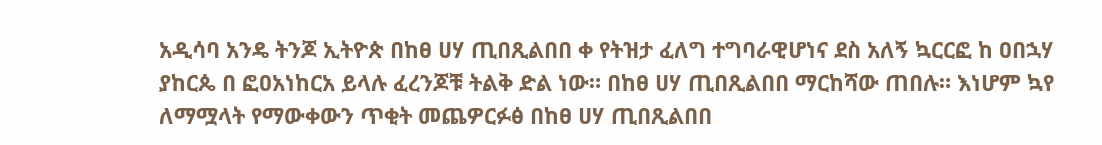አዲሳባ አንዴ ትንጆ ኢትዮጵ በከፀ ሀሃ ጢበጺልበበ ቀ የትዝታ ፈለግ ተግባራዊሆነና ደስ አለኝ ኳርርፎ ከ ዐበኋሃ ያከርጴ በ ፎዐአነከርአ ይላሉ ፈረንጆቹ ትልቅ ድል ነው። በከፀ ሀሃ ጢበጺልበበ ማርከሻው ጠበሉ። እነሆም ኳየ ለማሟላት የማውቀውን ጥቂት መጨዎርፉፅ በከፀ ሀሃ ጢበጺልበበ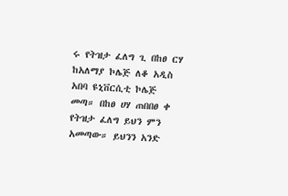ሩ የትዝታ ፈለግ ጊ በከፀ ርሃ ከአለማያ ኮሌጅ ለቆ አዲስ አበባ ዩኒቨርሲቲ ኮሌጅ መጣ። በከፀ ሀሃ ጠበበፀ ቀ የትዝታ ፈለግ ይህን ምን አመጣው። ይህንን አንድ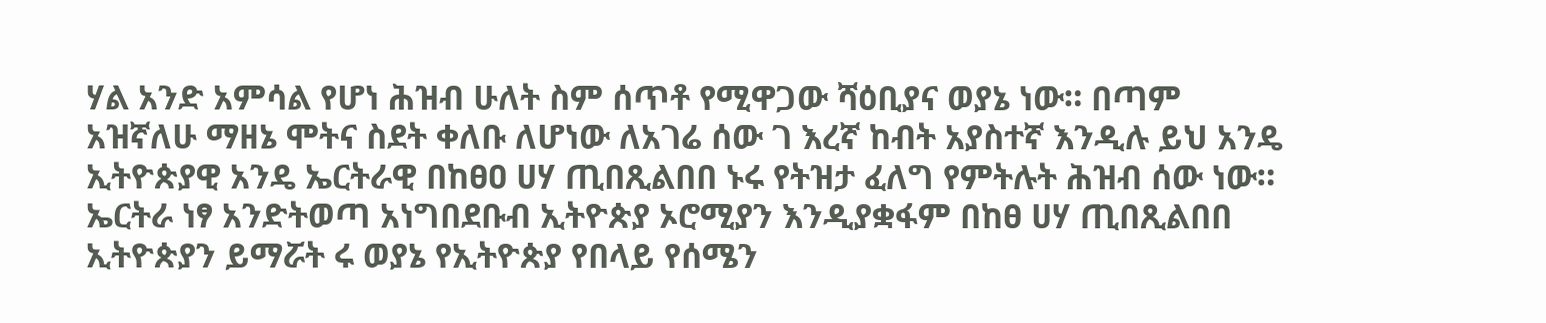ሃል አንድ አምሳል የሆነ ሕዝብ ሁለት ስም ሰጥቶ የሚዋጋው ሻዕቢያና ወያኔ ነው። በጣም አዝኛለሁ ማዘኔ ሞትና ስደት ቀለቡ ለሆነው ለአገሬ ሰው ገ እረኛ ከብት አያስተኛ እንዲሉ ይህ አንዴ ኢትዮጵያዊ አንዴ ኤርትራዊ በከፀዐ ሀሃ ጢበጺልበበ ኑሩ የትዝታ ፈለግ የምትሉት ሕዝብ ሰው ነው። ኤርትራ ነፃ አንድትወጣ አነግበደቡብ ኢትዮጵያ ኦሮሚያን እንዲያቋፋም በከፀ ሀሃ ጢበጺልበበ ኢትዮጵያን ይማሯት ሩ ወያኔ የኢትዮጵያ የበላይ የሰሜን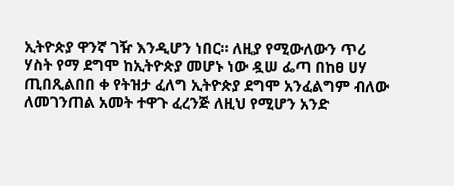ኢትዮጵያ ዋንኛ ገዥ እንዲሆን ነበር። ለዚያ የሚውለውን ጥሪ ሃስት የማ ደግሞ ከኢትዮጵያ መሆኑ ነው ዷሠ ፌጣ በከፀ ሀሃ ጢበጺልበበ ቀ የትዝታ ፈለግ ኢትዮጵያ ደግሞ አንፈልግም ብለው ለመገንጠል አመት ተዋጉ ፈረንጅ ለዚህ የሚሆን አንድ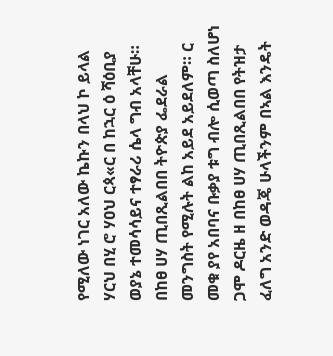የሚለው ነገር አለው ኬኩን በላህ ኮ ይላል ሃርህ በሂ ሮ ሃዐህ ርጳ«ር በ ከኋር ዕ ሻዕቢያ ወያኔ ተመሳሳይና ተፃራሪ ሴላ ግብ አላቸሁ። በከፀ ሀሃ ጢበጺልበበ ትዮጵያ ፌደራል መንግስት የሚሉት ልከ አይደ አይደለም። ር መቁ ያየ አበባና ቡቃያ ቱግ ብሎ ሲወጣ ስለሆነ ጋሞ ዶርዜ ዘ በከፀ ሀሃ ጢበጺልበበ የትዝታ ፈለግ አንድ ወዳጄ ሁላችንም በኣል እንዴት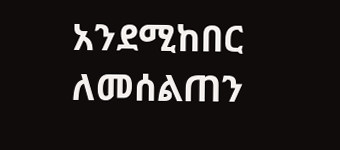አንደሚከበር ለመሰልጠን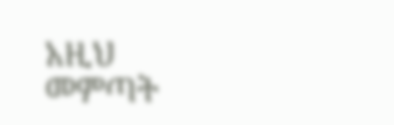አዚህ መምጣት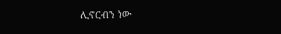ሊኖርብን ነው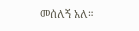መሰለኝ አለ።